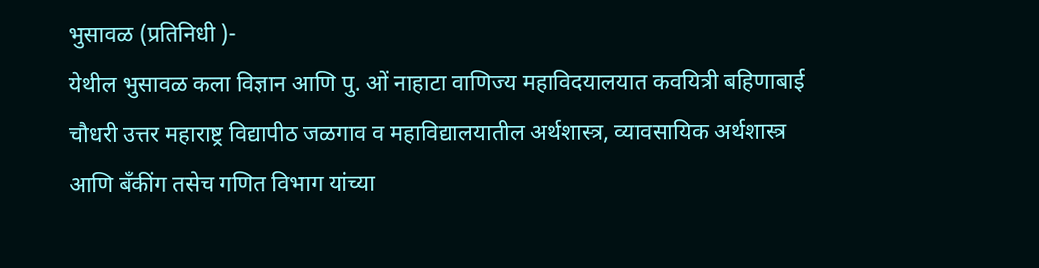भुसावळ (प्रतिनिधी )-
येथील भुसावळ कला विज्ञान आणि पु. ओं नाहाटा वाणिज्य महाविदयालयात कवयित्री बहिणाबाई चौधरी उत्तर महाराष्ट्र विद्यापीठ जळगाव व महाविद्यालयातील अर्थशास्त्र, व्यावसायिक अर्थशास्त्र आणि बँकींग तसेच गणित विभाग यांच्या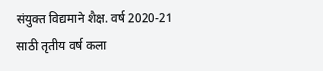संयुक्त विद्यमाने शैक्ष. वर्ष 2020-21 साठी तृतीय वर्ष कला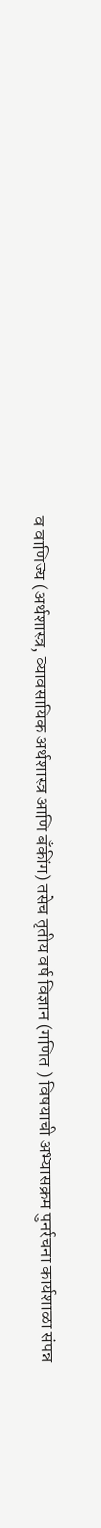व वाणिज्य (अर्थशास्त्र, व्यावसायिक अर्थशास्त्र आणि बँकींग) तसेच तृतीय वर्ष विज्ञान (गणित ) विषयाची अभ्यासक्रम पुनर्रचना कार्यशाळा संपन्न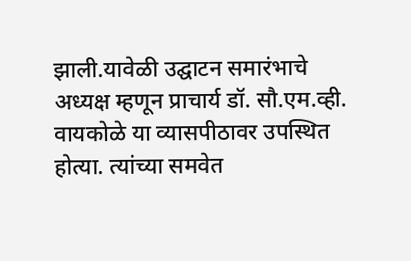झाली.यावेळी उद्घाटन समारंभाचे अध्यक्ष म्हणून प्राचार्य डॉ. सौ.एम.व्ही. वायकोळे या व्यासपीठावर उपस्थित होत्या. त्यांच्या समवेत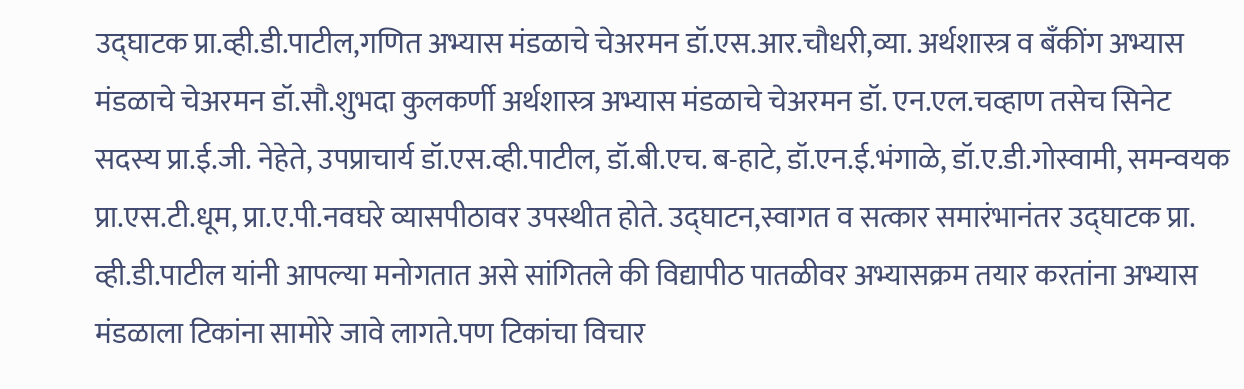उद्घाटक प्रा.व्ही.डी.पाटील,गणित अभ्यास मंडळाचे चेअरमन डॉ.एस.आर.चौधरी,व्या. अर्थशास्त्र व बँकींग अभ्यास मंडळाचे चेअरमन डॉ.सौ.शुभदा कुलकर्णी अर्थशास्त्र अभ्यास मंडळाचे चेअरमन डॉ. एन.एल.चव्हाण तसेच सिनेट सदस्य प्रा.ई.जी. नेहेते, उपप्राचार्य डॉ.एस.व्ही.पाटील, डॉ.बी.एच. ब-हाटे, डॉ.एन.ई.भंगाळे, डॉ.ए.डी.गोस्वामी, समन्वयक प्रा.एस.टी.धूम, प्रा.ए.पी.नवघरे व्यासपीठावर उपस्थीत होते. उद्घाटन,स्वागत व सत्कार समारंभानंतर उद्घाटक प्रा. व्ही.डी.पाटील यांनी आपल्या मनोगतात असे सांगितले की विद्यापीठ पातळीवर अभ्यासक्रम तयार करतांना अभ्यास मंडळाला टिकांना सामोरे जावे लागते.पण टिकांचा विचार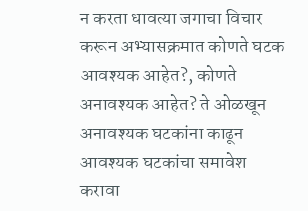न करता धावत्या जगाचा विचार करून अभ्यासक्रमात कोणते घटक आवश्यक आहेत?, कोणते अनावश्यक आहेत? ते ओळखून अनावश्यक घटकांना काढून आवश्यक घटकांचा समावेश करावा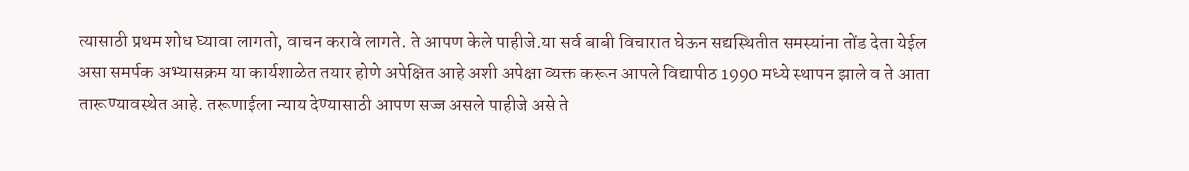त्यासाठी प्रथम शोध घ्यावा लागतो, वाचन करावे लागते. ते आपण केले पाहीजे.या सर्व बाबी विचारात घेऊन सद्यस्थितीत समस्यांना तोंड देता येईल असा समर्पक अभ्यासक्रम या कार्यशाळेत तयार होणे अपेक्षित आहे अशी अपेक्षा व्यक्त करून आपले विद्यापीठ 1990 मध्ये स्थापन झाले व ते आता तारूण्यावस्थेत आहे. तरूणाईला न्याय देण्यासाठी आपण सज्ज असले पाहीजे असे ते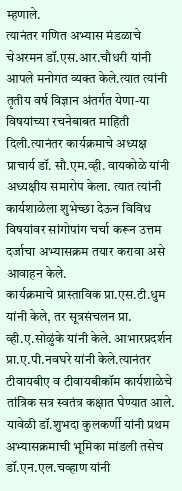म्हणाले.
त्यानंतर गणित अभ्यास मंडळाचे चेअरमन डॉ.एस.आर.चौधरी यांनी आपले मनोगत व्यक्त केले.त्यात त्यांनी तृतीय वर्ष विज्ञान अंतर्गत येणा-या विषयांच्या रचनेबाबत माहिती दिली.त्यानंतर कार्यक्रमाचे अध्यक्ष प्राचार्य डॉ. सौ.एम.व्ही. वायकोळे यांनी अध्यक्षीय समारोप केला. त्यात त्यांनी कार्यशाळेला शुभेच्छा देऊन विविध विषयांवर सांगोपांग चर्चा करून उत्तम दर्जाचा अभ्यासक्रम तयार करावा असे आवाहन केले.
कार्यक्रमाचे प्रास्ताविक प्रा.एस.टी.धुम यांनी केले, तर सूत्रसंचलन प्रा. व्ही.ए.सोळुंके यांनी केले. आभारप्रदर्शन प्रा.ए.पी.नवघरे यांनी केले.त्यानंतर टीवायबीए व टीवायबीकॉम कार्यशाळेचे तांत्रिक सत्र स्वतंत्र कक्षात घेण्यात आले. यावेळी डॉ.शुभदा कुलकर्णी यांनी प्रथम अभ्यासक्रमाची भूमिका मांडली तसेच डॉ.एन.एल.चव्हाण यांनी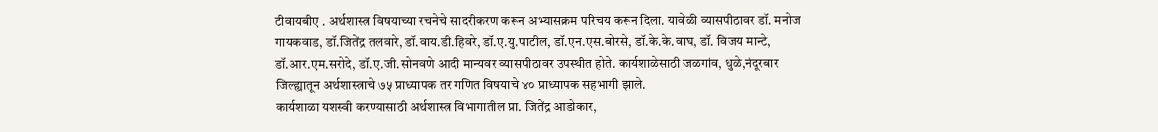टीवायबीए . अर्थशास्त्र विषयाच्या रचनेचे सादरीकरण करून अभ्यासक्रम परिचय करून दिला. यावेळी व्यासपीठावर डॉ. मनोज गायकवाड, डॉ.जितेंद्र तलवारे, डॉ.वाय.डी.हिवरे, डॉ.ए.यु.पाटील, डॉ.एन.एस.बोरसे, डॉ.के.के.वाघ, डॉ. विजय मान्टे, डॉ.आर.एम.सरोदे, डॉ.ए.जी.सोनवणे आदी मान्यवर व्यासपीठावर उपस्थीत होते. कार्यशाळेसाठी जळगांव, धुळे,नंदूरबार जिल्ह्यातून अर्थशास्त्राचे ७५ प्राध्यापक तर गणित विषयाचे ४० प्राध्यापक सहभागी झाले.
कार्यशाळा यशस्वी करण्यासाठी अर्थशास्त्र विभागातील प्रा. जितेंद्र आडोकार,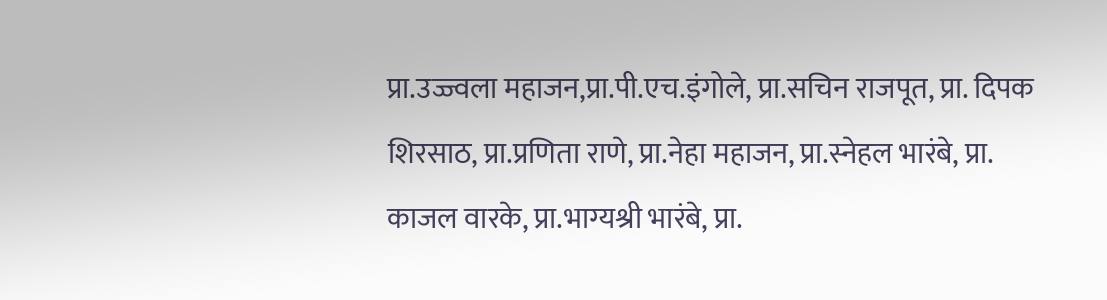प्रा.उज्ज्वला महाजन,प्रा.पी.एच.इंगोले, प्रा.सचिन राजपूत, प्रा. दिपक शिरसाठ, प्रा.प्रणिता राणे, प्रा.नेहा महाजन, प्रा.स्नेहल भारंबे, प्रा. काजल वारके, प्रा.भाग्यश्री भारंबे, प्रा.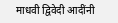माधवी द्विवेदी आदींनी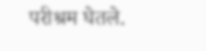परीश्रम घेतले.